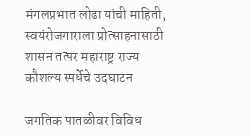मंगलप्रभात लोढा यांची माहिती, स्वयंरोजगाराला प्रोत्साहनासाठी शासन तत्पर महाराष्ट्र राज्य कौशल्य स्पर्धेचे उदघाटन

जगतिक पातळीवर विविध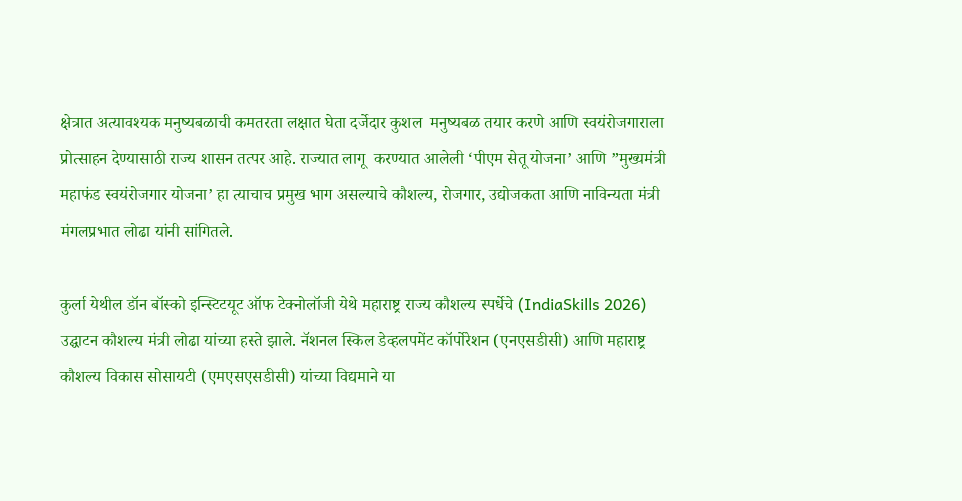क्षेत्रात अत्यावश्यक मनुष्यबळाची कमतरता लक्षात घेता दर्जेदार कुशल  मनुष्यबळ तयार करणे आणि स्वयंरोजगाराला प्रोत्साहन देण्यासाठी राज्य शासन तत्पर आहे. राज्यात लागू  करण्यात आलेली ‘पीएम सेतू योजना’ आणि ”मुख्यमंत्री महाफंड स्वयंरोजगार योजना’ हा त्याचाच प्रमुख भाग असल्याचे कौशल्य, रोजगार, उद्योजकता आणि नाविन्यता मंत्री मंगलप्रभात लोढा यांनी सांगितले.

कुर्ला येथील डॉन बॉस्को इन्स्टिटयूट ऑफ टेक्नोलॉजी येथे महाराष्ट्र राज्य कौशल्य स्पर्धेचे (IndiaSkills 2026) उद्घाटन कौशल्य मंत्री लोढा यांच्या हस्ते झाले. नॅशनल स्किल डेव्हलपमेंट कॉर्पोरेशन (एनएसडीसी) आणि महाराष्ट्र कौशल्य विकास सोसायटी (एमएसएसडीसी) यांच्या विद्यमाने या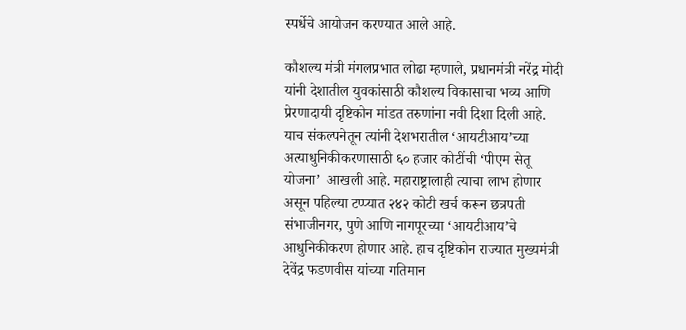स्पर्धेचे आयोजन करण्यात आले आहे.

कौशल्य मंत्री मंगलप्रभात लोढा म्हणाले, प्रधानमंत्री नरेंद्र मोदी यांनी देशातील युवकांसाठी कौशल्य विकासाचा भव्य आणि प्रेरणादायी दृष्टिकोन मांडत तरुणांना नवी दिशा दिली आहे. याच संकल्पनेतून त्यांनी देशभरातील ‘आयटीआय’च्या अत्याधुनिकीकरणासाठी ६० हजार कोटींची ‘पीएम सेतू योजना’  आखली आहे. महाराष्ट्रालाही त्याचा लाभ होणार असून पहिल्या टप्प्यात २४२ कोटी खर्च करून छत्रपती संभाजीनगर, पुणे आणि नागपूरच्या ‘आयटीआय’चे आधुनिकीकरण होणार आहे. हाच दृष्टिकोन राज्यात मुख्यमंत्री देवेंद्र फडणवीस यांच्या गतिमान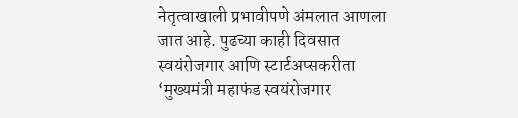नेतृत्वाखाली प्रभावीपणे अंमलात आणला जात आहे. पुढच्या काही दिवसात स्वयंरोजगार आणि स्टार्टअप्सकरीता ‘मुख्यमंत्री महाफंड स्वयंरोजगार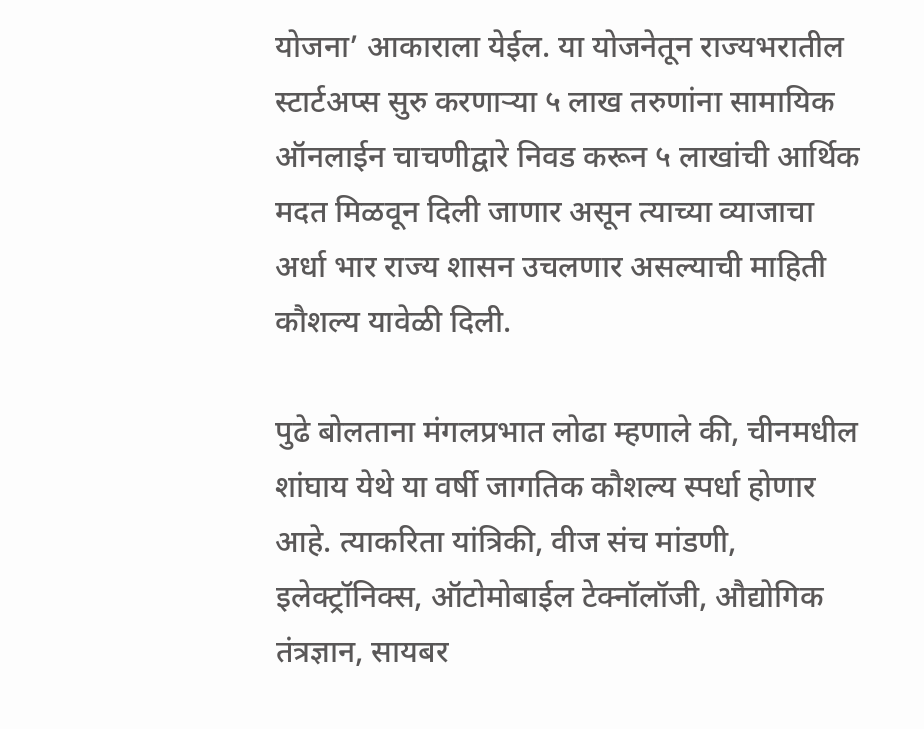योजना’ आकाराला येईल. या योजनेतून राज्यभरातील स्टार्टअप्स सुरु करणाऱ्या ५ लाख तरुणांना सामायिक ऑनलाईन चाचणीद्वारे निवड करून ५ लाखांची आर्थिक मदत मिळवून दिली जाणार असून त्याच्या व्याजाचा अर्धा भार राज्य शासन उचलणार असल्याची माहिती कौशल्य यावेळी दिली.

पुढे बोलताना मंगलप्रभात लोढा म्हणाले की, चीनमधील शांघाय येथे या वर्षी जागतिक कौशल्य स्पर्धा होणार आहे. त्याकरिता यांत्रिकी, वीज संच मांडणी, इलेक्ट्रॉनिक्स, ऑटोमोबाईल टेक्नॉलॉजी, औद्योगिक तंत्रज्ञान, सायबर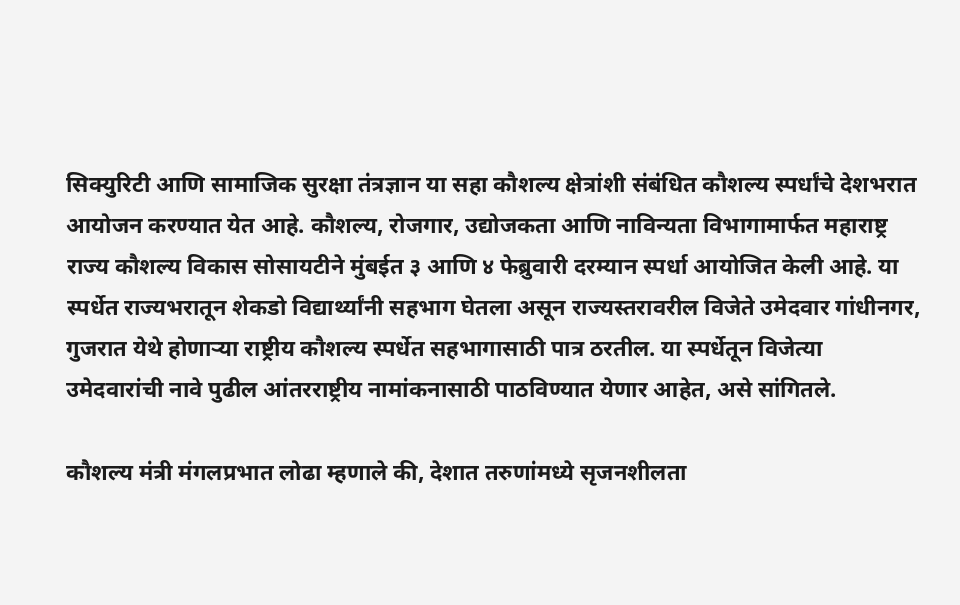सिक्युरिटी आणि सामाजिक सुरक्षा तंत्रज्ञान या सहा कौशल्य क्षेत्रांशी संबंधित कौशल्य स्पर्धांचे देशभरात आयोजन करण्यात येत आहे. कौशल्य, रोजगार, उद्योजकता आणि नाविन्यता विभागामार्फत महाराष्ट्र राज्य कौशल्य विकास सोसायटीने मुंबईत ३ आणि ४ फेब्रुवारी दरम्यान स्पर्धा आयोजित केली आहे. या स्पर्धेत राज्यभरातून शेकडो विद्यार्थ्यांनी सहभाग घेतला असून राज्यस्तरावरील विजेते उमेदवार गांधीनगर, गुजरात येथे होणाऱ्या राष्ट्रीय कौशल्य स्पर्धेत सहभागासाठी पात्र ठरतील. या स्पर्धेतून विजेत्या उमेदवारांची नावे पुढील आंतरराष्ट्रीय नामांकनासाठी पाठविण्यात येणार आहेत, असे सांगितले.

कौशल्य मंत्री मंगलप्रभात लोढा म्हणाले की, देशात तरुणांमध्ये सृजनशीलता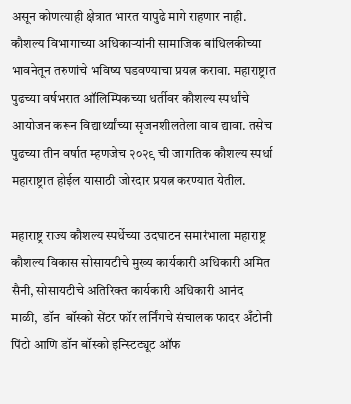असून कोणत्याही क्षेत्रात भारत यापुढे मागे राहणार नाही. कौशल्य विभागाच्या अधिकाऱ्यांनी सामाजिक बांधिलकीच्या भावनेतून तरुणांचे भविष्य घडवण्याचा प्रयत्न करावा. महाराष्ट्रात पुढच्या वर्षभरात ऑलिम्पिकच्या धर्तीवर कौशल्य स्पर्धांचे आयोजन करून विद्यार्थ्यांच्या सृजनशीलतेला वाव द्यावा. तसेच पुढच्या तीन वर्षात म्हणजेच २०२९ ची जागतिक कौशल्य स्पर्धा महाराष्ट्रात होईल यासाठी जोरदार प्रयत्न करण्यात येतील.

महाराष्ट्र राज्य कौशल्य स्पर्धेच्या उदघाटन समारंभाला महाराष्ट्र कौशल्य विकास सोसायटीचे मुख्य कार्यकारी अधिकारी अमित सैनी, सोसायटीचे अतिरिक्त कार्यकारी अधिकारी आनंद  माळी,  डॉन  बॉस्को सेंटर फॉर लर्निंगचे संचालक फादर अँटोनी पिंटो आणि डॉन बॉस्को इन्स्टिट्यूट ऑफ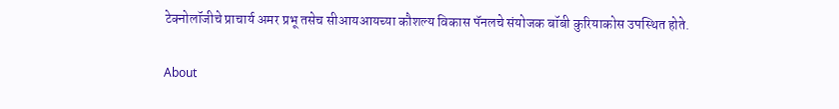टेक्नोलॉजीचे प्राचार्य अमर प्रभू तसेच सीआयआयच्या कौशल्य विकास पॅनलचे संयोजक बॉबी कुरियाकोस उपस्थित होते.

About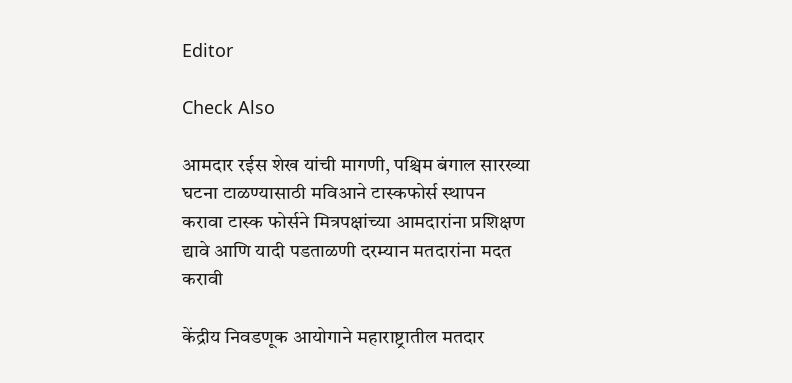Editor

Check Also

आमदार रईस शेख यांची मागणी, पश्चिम बंगाल सारख्या घटना टाळण्यासाठी मविआने टास्कफोर्स स्थापन करावा टास्क फोर्सने मित्रपक्षांच्या आमदारांना प्रशिक्षण द्यावे आणि यादी पडताळणी दरम्यान मतदारांना मदत करावी

केंद्रीय निवडणूक आयोगाने महाराष्ट्रातील मतदार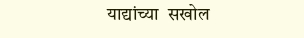याद्यांच्या  सखोल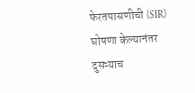फेरतपासणीची (SIR) घोषणा केल्यानंतर दुसऱ्याच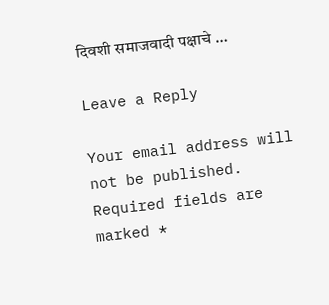दिवशी समाजवादी पक्षाचे …

Leave a Reply

Your email address will not be published. Required fields are marked *